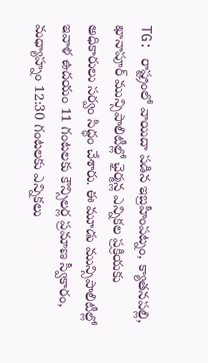TG: రాష్ట్రంలో వాయిదా పడిన ఇబ్రహీంపట్నం, క్యాతనపల్లి, ఖానాపూర్ మున్సిపాలిటీల్లో ఛైర్మన్ల ఎన్నికల ప్రక్రియకు అధికారులు సర్వం సిద్ధం చేశారు. ఈ మూడు మున్సిపాలిటీల్లో ఇవాళ ఉదయం 11 గంటలకు కౌన్సిలర్ల ప్రమాణ స్వీకారం, మధ్యాహ్నం 12:30 గంటలకు ఎన్నికలు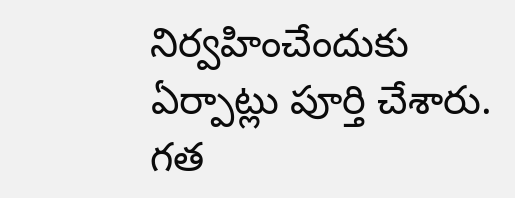నిర్వహించేందుకు ఏర్పాట్లు పూర్తి చేశారు. గత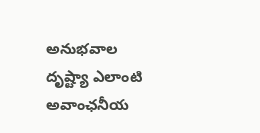అనుభవాల దృష్ట్యా ఎలాంటి అవాంఛనీయ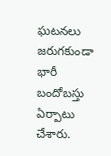ఘటనలు జరుగకుండా భారీ బందోబస్తు ఏర్పాటు చేశారు.